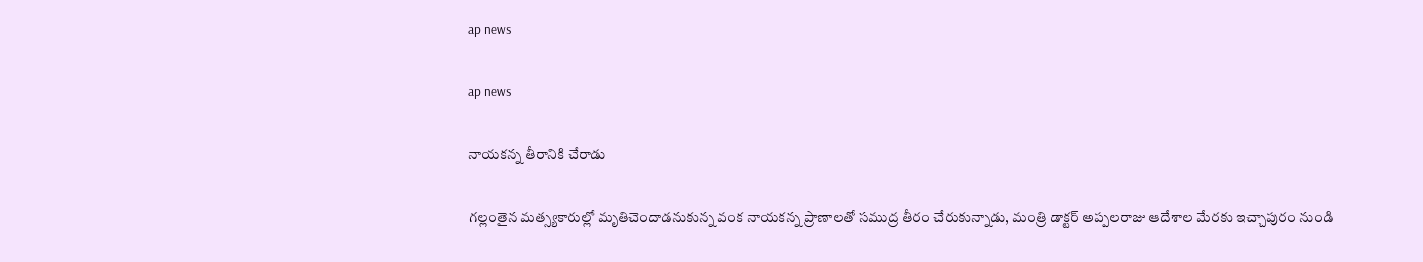ap news

ap news

నాయకన్న తీరానికి చేరాడు

గల్లంతైన మత్స్యకారుల్లో మృతిచెందాడనుకున్న వంక నాయకన్న ప్రాణాలతో సముద్ర తీరం చేరుకున్నాడు, మంత్రి డాక్టర్ అప్పలరాజు ఆదేశాల మేరకు ఇచ్చాపురం నుండి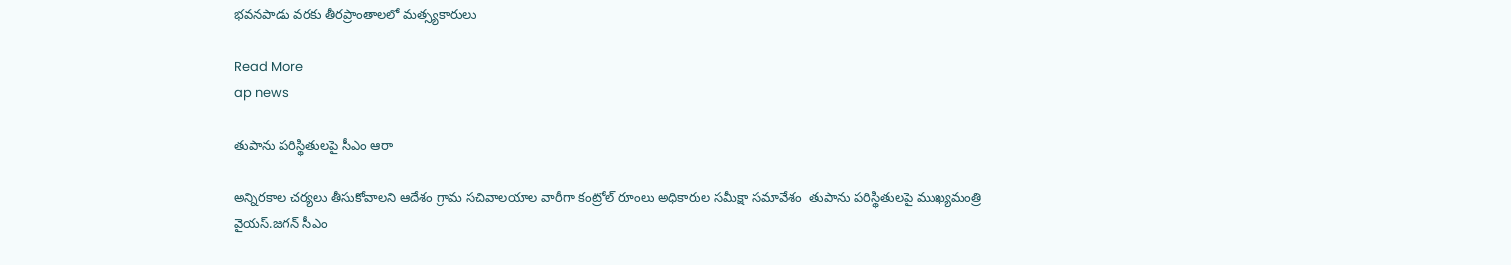భవనపాడు వరకు తీరప్రాంతాలలో మత్స్యకారులు

Read More
ap news

తుపాను పరిస్థితులపై సీఎం ఆరా

అన్నిరకాల చర్యలు తీసుకోవాలని ఆదేశం గ్రామ సచివాలయాల వారీగా కంట్రోల్ రూంలు అధికారుల సమీక్షా సమావేశం  తుపాను పరిస్థితులపై ముఖ్యమంత్రి  వైయస్‌.జగన్‌ సీఎం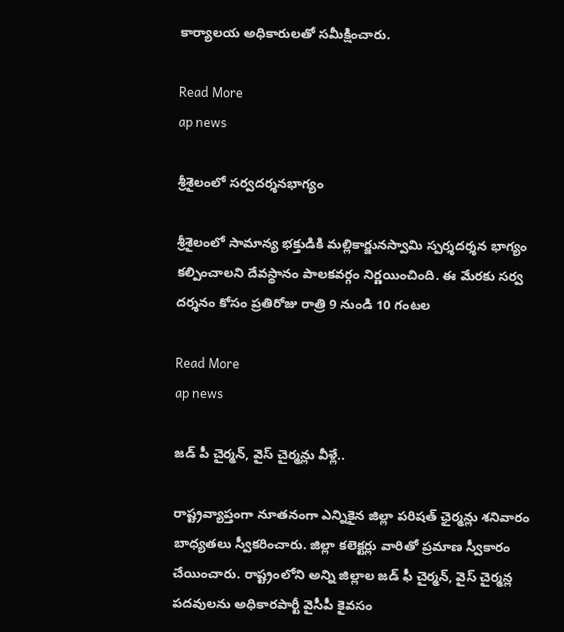కార్యాలయ అధికారులతో సమీక్షించారు.

Read More
ap news

శ్రీశైలంలో సర్వదర్శనభాగ్యం

శ్రీశైలంలో సామాన్య భక్తుడికి మల్లికార్జునస్వామి స్పర్శదర్శన భాగ్యం కల్పించాలని దేవస్థానం పాలకవర్గం నిర్ణయించింది. ఈ మేరకు సర్వ దర్శనం కోసం ప్రతిరోజు రాత్రి 9 నుండి 10 గంటల

Read More
ap news

జడ్ పీ చైర్మన్, వైస్ చైర్మన్లు వీళ్లే..

రాష్ట్రవ్యాప్తంగా నూతనంగా ఎన్నికైన జిల్లా పరిషత్ ఛైర్మన్లు శనివారం బాధ్యతలు స్వీకరించారు. జిల్లా కలెక్టర్లు వారితో ప్రమాణ స్వీకారం చేయించారు. రాష్ట్రంలోని అన్ని జిల్లాల జడ్ ఫీ చైర్మన్, వైస్ చైర్మన్ల పదవులను అధికారపార్టీ వైసీపీ కైవసం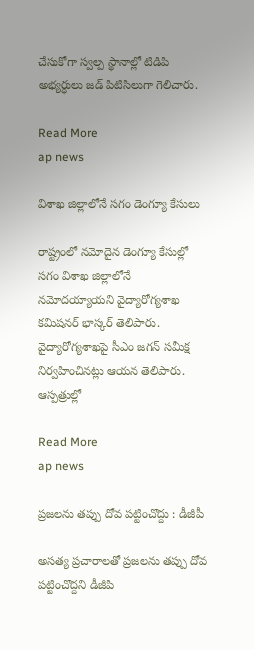చేసుకోగా స్వల్ప స్థానాల్లో టిడిపి అభ్యర్ధులు జడ్ పిటిసిలుగా గెలిచారు.

Read More
ap news

విశాఖ జిల్లాలోనే సగం డెంగ్యూ కేసులు

రాష్ట్రంలో నమోదైన డెంగ్యూ కేసుల్లో సగం విశాఖ జిల్లాలోనే నమోదయ్యాయని వైద్యారోగ్యశాఖ కమిషనర్ భాస్కర్ తెలిపారు. వైద్యారోగ్యశాఖపై సీఎం జగన్‌ సమీక్ష నిర్వహించినట్లు ఆయన తెలిపారు. ఆస్పత్రుల్లో

Read More
ap news

ప్రజలను తప్పు దోవ పట్టించొద్దు : డీజీపీ

అసత్య ప్రచారాలతో ప్రజలను తప్పు దోవ పట్టించొద్దని డీజీపి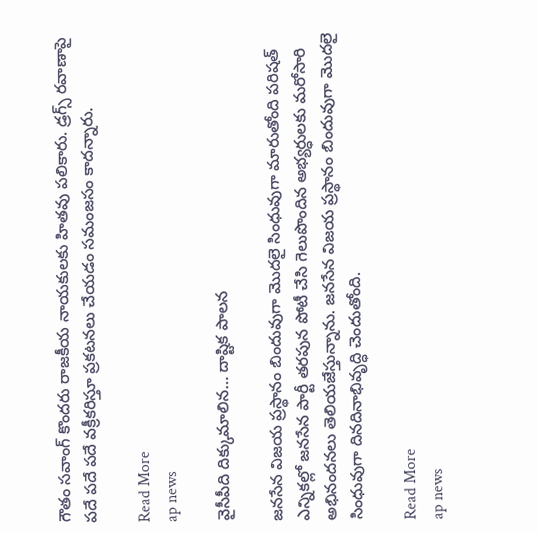గౌతం సవాంగ్ కొందరు రాజకీయ నాయకులకు హితవు పలికారు. డ్రగ్స్ రవాణాపై పదే పదే పదే వక్రీకరిస్తూ ప్రకటనలు చేయడం సమంజసం కాదన్నారు.

Read More
ap news

వైసీపీది దిక్కుమాలిన… దాష్టిక పాలన

జనసేన విజయ ప్రస్థానం బిందువుగా మొదలై సింధువుగా మారుతోంది పరిషత్ ఎన్నికల్లో జనసేన పార్టీ తరపున పోటీ చేసి గెలుపొందిన అభ్యర్ధులకు మరోసారి అభినందనలు తెలియజేస్తున్నాను. జనసేన విజయ ప్రస్థానం బిందువుగా మొదలై సింధువుగా దినదినాభివృద్ధి చెందుతోంది.

Read More
ap news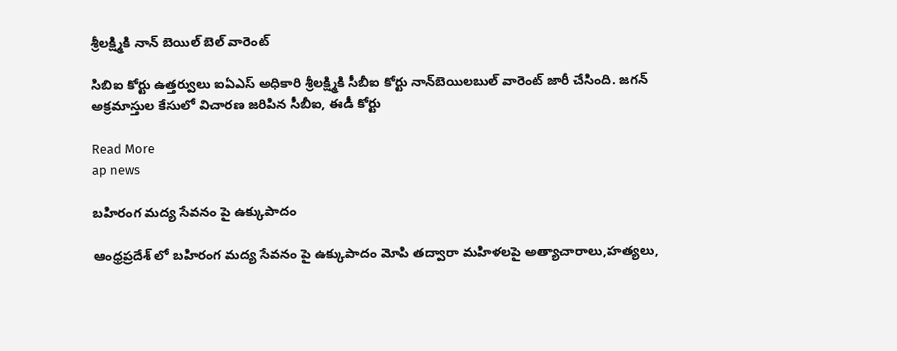శ్రీలక్ష్మికి నాన్ బెయిల్ బెల్ వారెంట్

సిబిఐ కోర్టు ఉత్తర్వులు ఐఏఎస్‌ అధికారి శ్రీలక్ష్మికి సీబీఐ కోర్టు నాన్‌బెయిలబుల్‌ వారెంట్‌ జారీ చేసింది. జగన్‌ అక్రమాస్తుల కేసులో విచారణ జరిపిన సీబీఐ, ఈడీ కోర్టు

Read More
ap news

బహిరంగ మద్య సేవనం పై ఉక్కుపాదం

ఆంధ్రప్రదేశ్ లో బహిరంగ మద్య సేవనం పై ఉక్కుపాదం మోపి తద్వారా మహిళలపై అత్యాచారాలు,హత్యలు,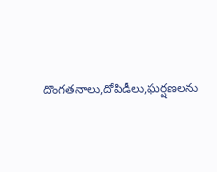దొంగతనాలు,దోపిడీలు,ఘర్షణలను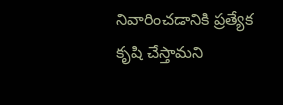నివారించడానికి ప్రత్యేక కృషి చేస్తామని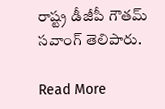రాష్ట్ర డీజీపీ గౌతమ్ సవాంగ్ తెలిపారు.

Read More